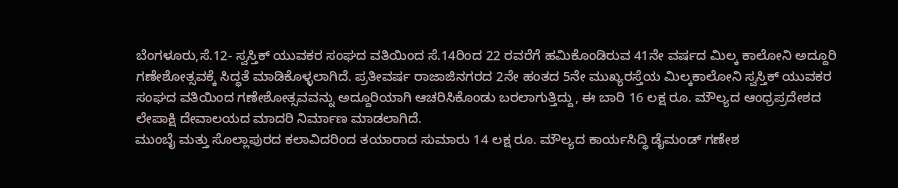ಬೆಂಗಳೂರು,ಸೆ.12- ಸ್ವಸ್ತಿಕ್ ಯುವಕರ ಸಂಘದ ವತಿಯಿಂದ ಸೆ.14ರಿಂದ 22 ರವರೆಗೆ ಹಮಿಕೊಂಡಿರುವ 41ನೇ ವರ್ಷದ ಮಿಲ್ಕ ಕಾಲೋನಿ ಅದ್ದೂರಿ ಗಣೇಶೋತ್ಸವಕ್ಕೆ ಸಿದ್ಧತೆ ಮಾಡಿಕೊಳ್ಳಲಾಗಿದೆ. ಪ್ರತೀವರ್ಷ ರಾಜಾಜಿನಗರದ 2ನೇ ಹಂತದ 5ನೇ ಮುಖ್ಯರಸ್ತೆಯ ಮಿಲ್ಕಕಾಲೋನಿ ಸ್ವಸ್ತಿಕ್ ಯುವಕರ ಸಂಘದ ವತಿಯಿಂದ ಗಣೇಶೋತ್ಸವವನ್ನು ಅದ್ದೂರಿಯಾಗಿ ಆಚರಿಸಿಕೊಂಡು ಬರಲಾಗುತ್ತಿದ್ದು, ಈ ಬಾರಿ 16 ಲಕ್ಷ ರೂ. ಮೌಲ್ಯದ ಆಂಧ್ರಪ್ರದೇಶದ ಲೇಪಾಕ್ಷಿ ದೇವಾಲಯದ ಮಾದರಿ ನಿರ್ಮಾಣ ಮಾಡಲಾಗಿದೆ.
ಮುಂಬೈ ಮತ್ತು ಸೊಲ್ಲಾಪುರದ ಕಲಾವಿದರಿಂದ ತಯಾರಾದ ಸುಮಾರು 14 ಲಕ್ಷ ರೂ. ಮೌಲ್ಯದ ಕಾರ್ಯಸಿದ್ಧಿ ಡೈಮಂಡ್ ಗಣೇಶ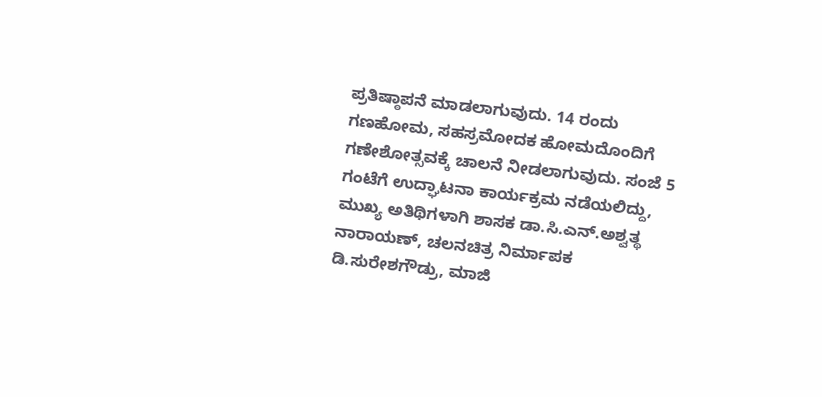ಪ್ರತಿಷ್ಠಾಪನೆ ಮಾಡಲಾಗುವುದು. 14 ರಂದು ಗಣಹೋಮ, ಸಹಸ್ರಮೋದಕ ಹೋಮದೊಂದಿಗೆ ಗಣೇಶೋತ್ಸವಕ್ಕೆ ಚಾಲನೆ ನೀಡಲಾಗುವುದು. ಸಂಜೆ 5 ಗಂಟೆಗೆ ಉದ್ಘಾಟನಾ ಕಾರ್ಯಕ್ರಮ ನಡೆಯಲಿದ್ದು, ಮುಖ್ಯ ಅತಿಥಿಗಳಾಗಿ ಶಾಸಕ ಡಾ.ಸಿ.ಎನ್.ಅಶ್ವತ್ಥ ನಾರಾಯಣ್, ಚಲನಚಿತ್ರ ನಿರ್ಮಾಪಕ ಡಿ.ಸುರೇಶಗೌಡ್ರು, ಮಾಜಿ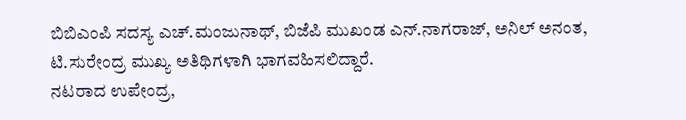ಬಿಬಿಎಂಪಿ ಸದಸ್ಯ ಎಚ್.ಮಂಜುನಾಥ್, ಬಿಜೆಪಿ ಮುಖಂಡ ಎನ್.ನಾಗರಾಜ್, ಅನಿಲ್ ಅನಂತ, ಟಿ.ಸುರೇಂದ್ರ ಮುಖ್ಯ ಅತಿಥಿಗಳಾಗಿ ಭಾಗವಹಿಸಲಿದ್ದಾರೆ.
ನಟರಾದ ಉಪೇಂದ್ರ,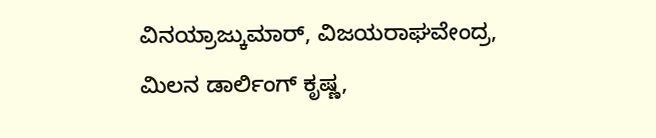ವಿನಯ್ರಾಜ್ಕುಮಾರ್, ವಿಜಯರಾಘವೇಂದ್ರ, ಮಿಲನ ಡಾರ್ಲಿಂಗ್ ಕೃಷ್ಣ,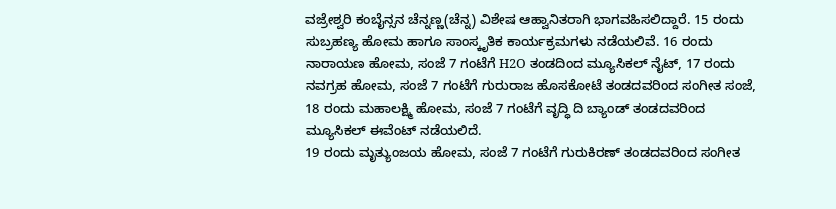ವಜ್ರೇಶ್ವರಿ ಕಂಬೈನ್ಸನ ಚೆನ್ನಣ್ಣ(ಚೆನ್ನ) ವಿಶೇಷ ಆಹ್ವಾನಿತರಾಗಿ ಭಾಗವಹಿಸಲಿದ್ದಾರೆ. 15 ರಂದು ಸುಬ್ರಹಣ್ಯ ಹೋಮ ಹಾಗೂ ಸಾಂಸ್ಕೃತಿಕ ಕಾರ್ಯಕ್ರಮಗಳು ನಡೆಯಲಿವೆ. 16 ರಂದು ನಾರಾಯಣ ಹೋಮ, ಸಂಜೆ 7 ಗಂಟೆಗೆ H2O ತಂಡದಿಂದ ಮ್ಯೂಸಿಕಲ್ ನೈಟ್, 17 ರಂದು ನವಗ್ರಹ ಹೋಮ, ಸಂಜೆ 7 ಗಂಟೆಗೆ ಗುರುರಾಜ ಹೊಸಕೋಟೆ ತಂಡದವರಿಂದ ಸಂಗೀತ ಸಂಜೆ, 18 ರಂದು ಮಹಾಲಕ್ಷ್ಮಿ ಹೋಮ, ಸಂಜೆ 7 ಗಂಟೆಗೆ ವೃದ್ಧಿ ದಿ ಬ್ಯಾಂಡ್ ತಂಡದವರಿಂದ ಮ್ಯೂಸಿಕಲ್ ಈವೆಂಟ್ ನಡೆಯಲಿದೆ.
19 ರಂದು ಮೃತ್ಯುಂಜಯ ಹೋಮ, ಸಂಜೆ 7 ಗಂಟೆಗೆ ಗುರುಕಿರಣ್ ತಂಡದವರಿಂದ ಸಂಗೀತ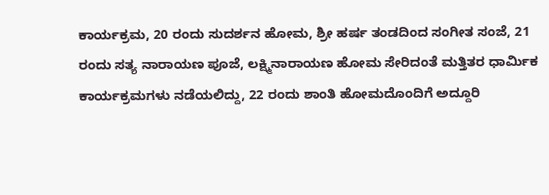ಕಾರ್ಯಕ್ರಮ, 20 ರಂದು ಸುದರ್ಶನ ಹೋಮ, ಶ್ರೀ ಹರ್ಷ ತಂಡದಿಂದ ಸಂಗೀತ ಸಂಜೆ, 21 ರಂದು ಸತ್ಯ ನಾರಾಯಣ ಪೂಜೆ, ಲಕ್ಷ್ಮಿನಾರಾಯಣ ಹೋಮ ಸೇರಿದಂತೆ ಮತ್ತಿತರ ಧಾರ್ಮಿಕ ಕಾರ್ಯಕ್ರಮಗಳು ನಡೆಯಲಿದ್ದು, 22 ರಂದು ಶಾಂತಿ ಹೋಮದೊಂದಿಗೆ ಅದ್ದೂರಿ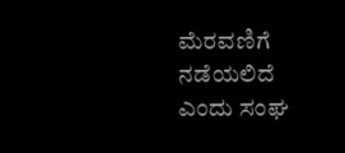ಮೆರವಣಿಗೆ ನಡೆಯಲಿದೆ ಎಂದು ಸಂಘ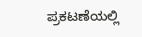ಪ್ರಕಟಣೆಯಲ್ಲಿ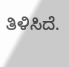ತಿಳಿಸಿದೆ.